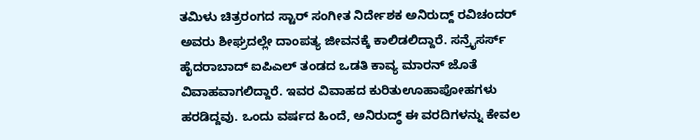ತಮಿಳು ಚಿತ್ರರಂಗದ ಸ್ಟಾರ್ ಸಂಗೀತ ನಿರ್ದೇಶಕ ಅನಿರುದ್ದ್ ರವಿಚಂದರ್ ಅವರು ಶೀಘ್ರದಲ್ಲೇ ದಾಂಪತ್ಯ ಜೀವನಕ್ಕೆ ಕಾಲಿಡಲಿದ್ದಾರೆ. ಸನ್ರೈಸರ್ಸ್ ಹೈದರಾಬಾದ್ ಐಪಿಎಲ್ ತಂಡದ ಒಡತಿ ಕಾವ್ಯ ಮಾರನ್ ಜೊತೆ ವಿವಾಹವಾಗಲಿದ್ದಾರೆ. ಇವರ ವಿವಾಹದ ಕುರಿತುಊಹಾಪೋಹಗಳು ಹರಡಿದ್ದವು. ಒಂದು ವರ್ಷದ ಹಿಂದೆ, ಅನಿರುದ್ಧ್ ಈ ವರದಿಗಳನ್ನು ಕೇವಲ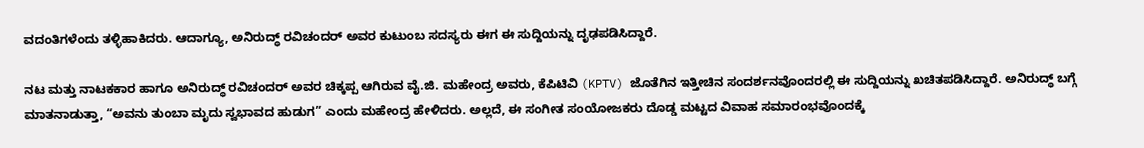ವದಂತಿಗಳೆಂದು ತಳ್ಳಿಹಾಕಿದರು. ಆದಾಗ್ಯೂ, ಅನಿರುದ್ಧ್ ರವಿಚಂದರ್ ಅವರ ಕುಟುಂಬ ಸದಸ್ಯರು ಈಗ ಈ ಸುದ್ದಿಯನ್ನು ದೃಢಪಡಿಸಿದ್ದಾರೆ.

ನಟ ಮತ್ತು ನಾಟಕಕಾರ ಹಾಗೂ ಅನಿರುದ್ಧ್ ರವಿಚಂದರ್ ಅವರ ಚಿಕ್ಕಪ್ಪ ಆಗಿರುವ ವೈ.ಜಿ. ಮಹೇಂದ್ರ ಅವರು, ಕೆಪಿಟಿವಿ (KPTV) ಜೊತೆಗಿನ ಇತ್ತೀಚಿನ ಸಂದರ್ಶನವೊಂದರಲ್ಲಿ ಈ ಸುದ್ದಿಯನ್ನು ಖಚಿತಪಡಿಸಿದ್ದಾರೆ. ಅನಿರುದ್ಧ್ ಬಗ್ಗೆ ಮಾತನಾಡುತ್ತಾ, “ಅವನು ತುಂಬಾ ಮೃದು ಸ್ವಭಾವದ ಹುಡುಗ” ಎಂದು ಮಹೇಂದ್ರ ಹೇಳಿದರು. ಅಲ್ಲದೆ, ಈ ಸಂಗೀತ ಸಂಯೋಜಕರು ದೊಡ್ಡ ಮಟ್ಟದ ವಿವಾಹ ಸಮಾರಂಭವೊಂದಕ್ಕೆ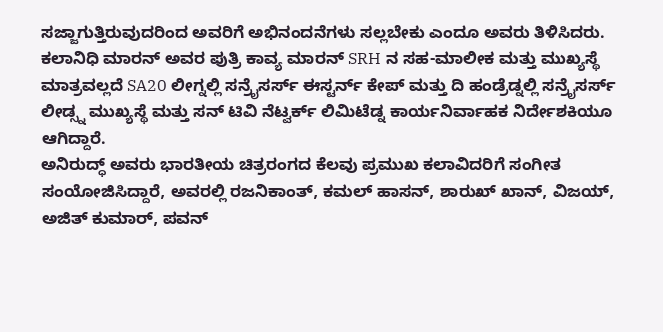ಸಜ್ಜಾಗುತ್ತಿರುವುದರಿಂದ ಅವರಿಗೆ ಅಭಿನಂದನೆಗಳು ಸಲ್ಲಬೇಕು ಎಂದೂ ಅವರು ತಿಳಿಸಿದರು.
ಕಲಾನಿಧಿ ಮಾರನ್ ಅವರ ಪುತ್ರಿ ಕಾವ್ಯ ಮಾರನ್ SRH ನ ಸಹ-ಮಾಲೀಕ ಮತ್ತು ಮುಖ್ಯಸ್ಥೆ ಮಾತ್ರವಲ್ಲದೆ SA20 ಲೀಗ್ನಲ್ಲಿ ಸನ್ರೈಸರ್ಸ್ ಈಸ್ಟರ್ನ್ ಕೇಪ್ ಮತ್ತು ದಿ ಹಂಡ್ರೆಡ್ನಲ್ಲಿ ಸನ್ರೈಸರ್ಸ್ ಲೀಡ್ಸ್ನ ಮುಖ್ಯಸ್ಥೆ ಮತ್ತು ಸನ್ ಟಿವಿ ನೆಟ್ವರ್ಕ್ ಲಿಮಿಟೆಡ್ನ ಕಾರ್ಯನಿರ್ವಾಹಕ ನಿರ್ದೇಶಕಿಯೂ ಆಗಿದ್ದಾರೆ.
ಅನಿರುದ್ಧ್ ಅವರು ಭಾರತೀಯ ಚಿತ್ರರಂಗದ ಕೆಲವು ಪ್ರಮುಖ ಕಲಾವಿದರಿಗೆ ಸಂಗೀತ ಸಂಯೋಜಿಸಿದ್ದಾರೆ, ಅವರಲ್ಲಿ ರಜನಿಕಾಂತ್, ಕಮಲ್ ಹಾಸನ್, ಶಾರುಖ್ ಖಾನ್, ವಿಜಯ್, ಅಜಿತ್ ಕುಮಾರ್, ಪವನ್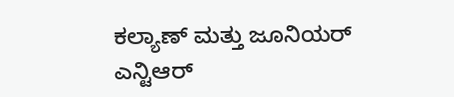ಕಲ್ಯಾಣ್ ಮತ್ತು ಜೂನಿಯರ್ ಎನ್ಟಿಆರ್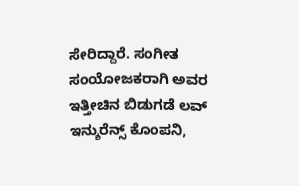ಸೇರಿದ್ದಾರೆ. ಸಂಗೀತ ಸಂಯೋಜಕರಾಗಿ ಅವರ ಇತ್ತೀಚಿನ ಬಿಡುಗಡೆ ಲವ್ ಇನ್ಶುರೆನ್ಸ್ ಕೊಂಪನಿ,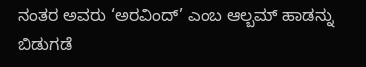ನಂತರ ಅವರು ‘ಅರವಿಂದ್’ ಎಂಬ ಆಲ್ಬಮ್ ಹಾಡನ್ನು ಬಿಡುಗಡೆ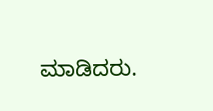ಮಾಡಿದರು.